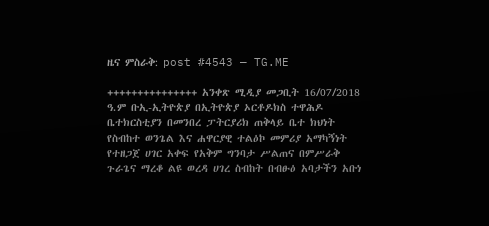ዜና ምስራቅ: post #4543 — TG.ME

+++++++++++++++ አንቀጽ ሚዲያ መጋቢት 16/07/2018 ዓ.ም ቡኢ-ኢትዮጵያ በኢትዮጵያ ኦርቶዶክስ ተዋሕዶ ቤተክርስቲያን በመንበረ ፓትርያሪክ ጠቅላይ ቤተ ክህነት የስብከተ ወንጌል እና ሐዋርያዊ ተልዕኮ መምሪያ አማካኝነት የተዘጋጀ ሀገር አቀፍ የአቅም ግንባታ ሥልጠና በምሥራቅ ጉራጌና ማረቆ ልዩ ወረዳ ሀገረ ስብከት በብፁዕ አባታችን አቡነ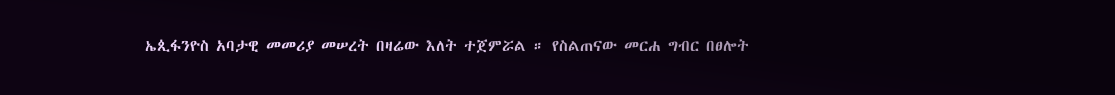ኤጲፋንዮስ አባታዊ መመሪያ መሠረት በዛሬው እለት ተጀምሯል ። የስልጠናው መርሐ ግብር በፀሎት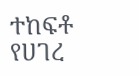ተከፍቶ  የሀገረ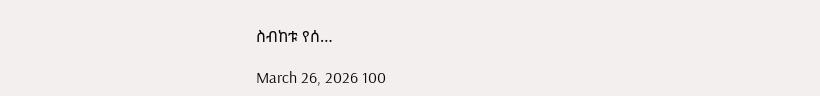ስብከቱ የሰ…

March 26, 2026 100